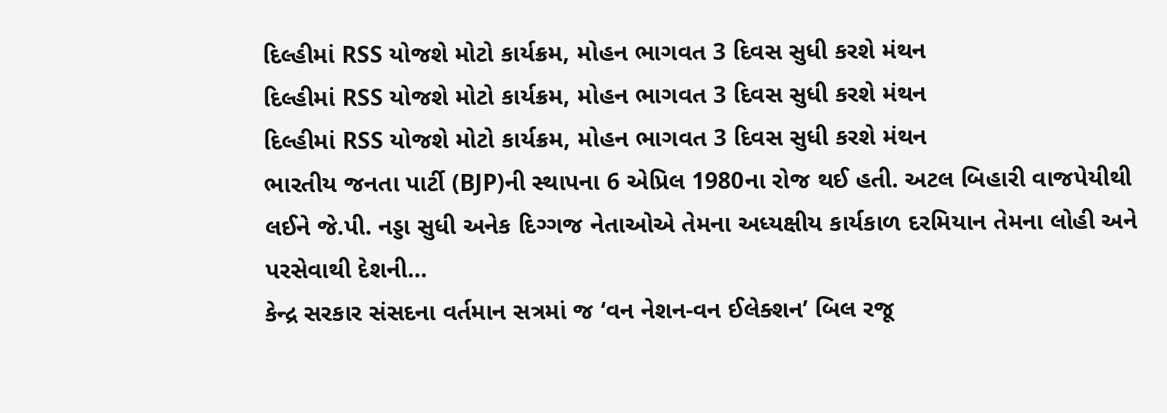દિલ્હીમાં RSS યોજશે મોટો કાર્યક્રમ, મોહન ભાગવત 3 દિવસ સુધી કરશે મંથન
દિલ્હીમાં RSS યોજશે મોટો કાર્યક્રમ, મોહન ભાગવત 3 દિવસ સુધી કરશે મંથન
દિલ્હીમાં RSS યોજશે મોટો કાર્યક્રમ, મોહન ભાગવત 3 દિવસ સુધી કરશે મંથન
ભારતીય જનતા પાર્ટી (BJP)ની સ્થાપના 6 એપ્રિલ 1980ના રોજ થઈ હતી. અટલ બિહારી વાજપેયીથી લઈને જે.પી. નડ્ડા સુધી અનેક દિગ્ગજ નેતાઓએ તેમના અધ્યક્ષીય કાર્યકાળ દરમિયાન તેમના લોહી અને પરસેવાથી દેશની…
કેન્દ્ર સરકાર સંસદના વર્તમાન સત્રમાં જ ‘વન નેશન-વન ઈલેક્શન’ બિલ રજૂ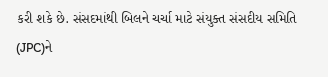કરી શકે છે. સંસદમાંથી બિલને ચર્ચા માટે સંયુક્ત સંસદીય સમિતિ (JPC)ને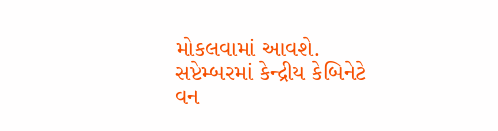મોકલવામાં આવશે. સપ્ટેમ્બરમાં કેન્દ્રીય કેબિનેટે વન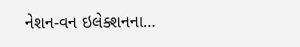નેશન-વન ઇલેક્શનના…